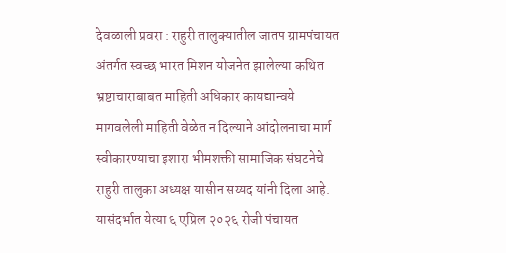देवळाली प्रवरा : राहुरी तालुक्यातील जातप ग्रामपंचायत अंतर्गत स्वच्छ भारत मिशन योजनेत झालेल्या कथित भ्रष्टाचाराबाबत माहिती अधिकार कायद्यान्वये मागवलेली माहिती वेळेत न दिल्याने आंदोलनाचा मार्ग स्वीकारण्याचा इशारा भीमशक्ती सामाजिक संघटनेचे राहुरी तालुका अध्यक्ष यासीन सय्यद यांनी दिला आहे. यासंदर्भात येत्या ६ एप्रिल २०२६ रोजी पंचायत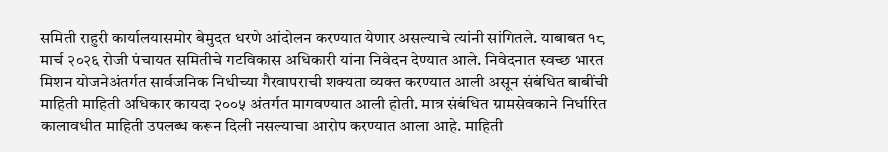समिती राहुरी कार्यालयासमोर बेमुदत धरणे आंदोलन करण्यात येणार असल्याचे त्यांनी सांगितले. याबाबत १८ मार्च २०२६ रोजी पंचायत समितीचे गटविकास अधिकारी यांना निवेदन देण्यात आले. निवेदनात स्वच्छ भारत मिशन योजनेअंतर्गत सार्वजनिक निधीच्या गैरवापराची शक्यता व्यक्त करण्यात आली असून संबंधित बाबींची माहिती माहिती अधिकार कायदा २००५ अंतर्गत मागवण्यात आली होती. मात्र संबंधित ग्रामसेवकाने निर्धारित कालावधीत माहिती उपलब्ध करून दिली नसल्याचा आरोप करण्यात आला आहे. माहिती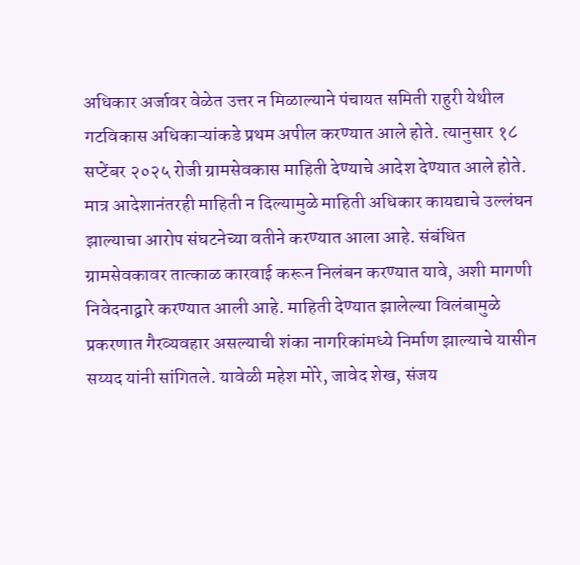अधिकार अर्जावर वेळेत उत्तर न मिळाल्याने पंचायत समिती राहुरी येथील गटविकास अधिकाऱ्यांकडे प्रथम अपील करण्यात आले होते. त्यानुसार १८ सप्टेंबर २०२५ रोजी ग्रामसेवकास माहिती देण्याचे आदेश देण्यात आले होते. मात्र आदेशानंतरही माहिती न दिल्यामुळे माहिती अधिकार कायद्याचे उल्लंघन झाल्याचा आरोप संघटनेच्या वतीने करण्यात आला आहे. संबंधित ग्रामसेवकावर तात्काळ कारवाई करून निलंबन करण्यात यावे, अशी मागणी निवेदनाद्वारे करण्यात आली आहे. माहिती देण्यात झालेल्या विलंबामुळे प्रकरणात गैरव्यवहार असल्याची शंका नागरिकांमध्ये निर्माण झाल्याचे यासीन सय्यद यांनी सांगितले. यावेळी महेश मोरे, जावेद शेख, संजय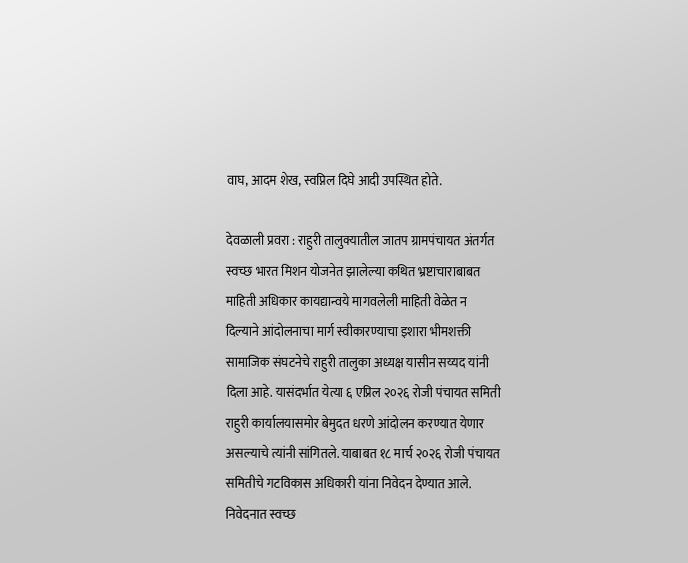वाघ, आदम शेख, स्वप्निल दिघे आदी उपस्थित होते.

देवळाली प्रवरा : राहुरी तालुक्यातील जातप ग्रामपंचायत अंतर्गत स्वच्छ भारत मिशन योजनेत झालेल्या कथित भ्रष्टाचाराबाबत माहिती अधिकार कायद्यान्वये मागवलेली माहिती वेळेत न दिल्याने आंदोलनाचा मार्ग स्वीकारण्याचा इशारा भीमशक्ती सामाजिक संघटनेचे राहुरी तालुका अध्यक्ष यासीन सय्यद यांनी दिला आहे. यासंदर्भात येत्या ६ एप्रिल २०२६ रोजी पंचायत समिती राहुरी कार्यालयासमोर बेमुदत धरणे आंदोलन करण्यात येणार असल्याचे त्यांनी सांगितले. याबाबत १८ मार्च २०२६ रोजी पंचायत समितीचे गटविकास अधिकारी यांना निवेदन देण्यात आले. निवेदनात स्वच्छ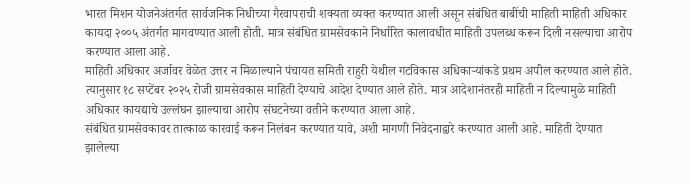भारत मिशन योजनेअंतर्गत सार्वजनिक निधीच्या गैरवापराची शक्यता व्यक्त करण्यात आली असून संबंधित बाबींची माहिती माहिती अधिकार कायदा २००५ अंतर्गत मागवण्यात आली होती. मात्र संबंधित ग्रामसेवकाने निर्धारित कालावधीत माहिती उपलब्ध करून दिली नसल्याचा आरोप करण्यात आला आहे.
माहिती अधिकार अर्जावर वेळेत उत्तर न मिळाल्याने पंचायत समिती राहुरी येथील गटविकास अधिकाऱ्यांकडे प्रथम अपील करण्यात आले होते. त्यानुसार १८ सप्टेंबर २०२५ रोजी ग्रामसेवकास माहिती देण्याचे आदेश देण्यात आले होते. मात्र आदेशानंतरही माहिती न दिल्यामुळे माहिती अधिकार कायद्याचे उल्लंघन झाल्याचा आरोप संघटनेच्या वतीने करण्यात आला आहे.
संबंधित ग्रामसेवकावर तात्काळ कारवाई करून निलंबन करण्यात यावे, अशी मागणी निवेदनाद्वारे करण्यात आली आहे. माहिती देण्यात झालेल्या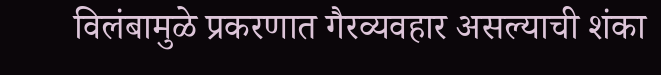विलंबामुळे प्रकरणात गैरव्यवहार असल्याची शंका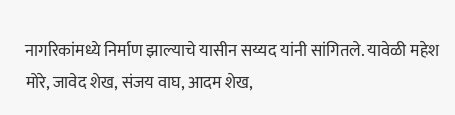नागरिकांमध्ये निर्माण झाल्याचे यासीन सय्यद यांनी सांगितले. यावेळी महेश मोरे, जावेद शेख, संजय वाघ, आदम शेख,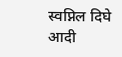स्वप्निल दिघे आदी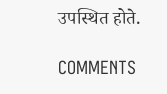उपस्थित होते.

COMMENTS